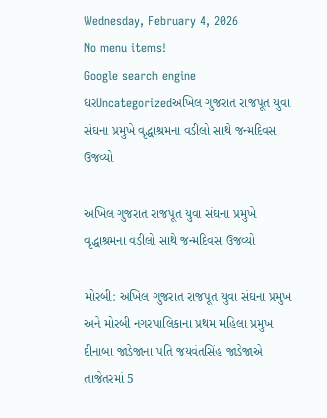Wednesday, February 4, 2026
No menu items!
Google search engine
ઘરUncategorizedઅખિલ ગુજરાત રાજપૂત યુવા સંઘના પ્રમુખે વૃદ્ધાશ્રમના વડીલો સાથે જન્મદિવસ ઉજવ્યો

અખિલ ગુજરાત રાજપૂત યુવા સંઘના પ્રમુખે વૃદ્ધાશ્રમના વડીલો સાથે જન્મદિવસ ઉજવ્યો

મોરબી: અખિલ ગુજરાત રાજપૂત યુવા સંઘના પ્રમુખ અને મોરબી નગરપાલિકાના પ્રથમ મહિલા પ્રમુખ દીનાબા જાડેજાના પતિ જયવંતસિંહ જાડેજાએ તાજેતરમાં 5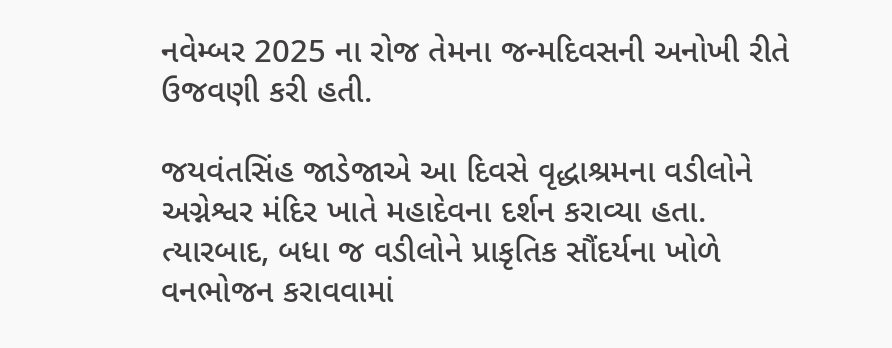નવેમ્બર 2025 ના રોજ તેમના જન્મદિવસની અનોખી રીતે ઉજવણી કરી હતી.

જયવંતસિંહ જાડેજાએ આ દિવસે વૃદ્ધાશ્રમના વડીલોને અગ્નેશ્વર મંદિર ખાતે મહાદેવના દર્શન કરાવ્યા હતા. ત્યારબાદ, બધા જ વડીલોને પ્રાકૃતિક સૌંદર્યના ખોળે વનભોજન કરાવવામાં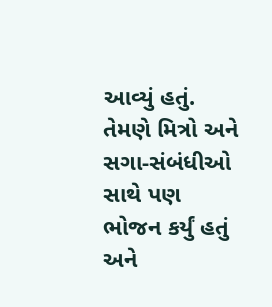આવ્યું હતું. તેમણે મિત્રો અને સગા-સંબંધીઓ સાથે પણ ભોજન કર્યું હતું અને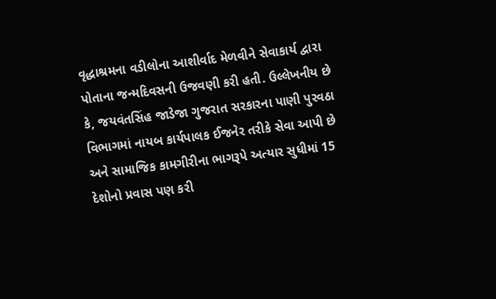વૃદ્ધાશ્રમના વડીલોના આશીર્વાદ મેળવીને સેવાકાર્ય દ્વારા પોતાના જન્મદિવસની ઉજવણી કરી હતી. ઉલ્લેખનીય છે કે, જયવંતસિંહ જાડેજા ગુજરાત સરકારના પાણી પુરવઠા વિભાગમાં નાયબ કાર્યપાલક ઈજનેર તરીકે સેવા આપી છે અને સામાજિક કામગીરીના ભાગરૂપે અત્યાર સુધીમાં 15 દેશોનો પ્રવાસ પણ કરી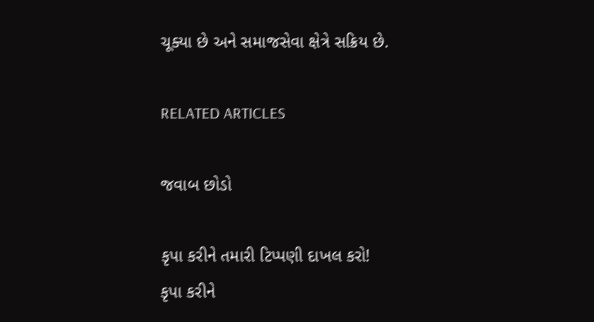ચૂક્યા છે અને સમાજસેવા ક્ષેત્રે સક્રિય છે.

RELATED ARTICLES

જવાબ છોડો

કૃપા કરીને તમારી ટિપ્પણી દાખલ કરો!
કૃપા કરીને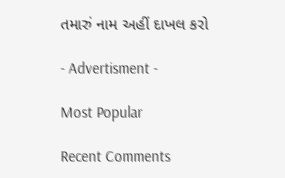તમારું નામ અહીં દાખલ કરો

- Advertisment -

Most Popular

Recent Comments